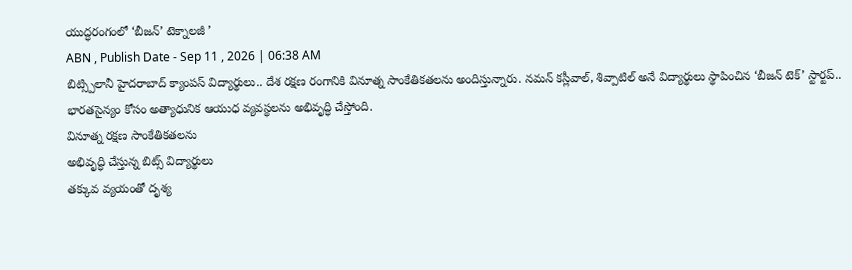యుద్ధరంగంలో ‘బీజన్’ టెక్నాలజీ ’
ABN , Publish Date - Sep 11 , 2026 | 06:38 AM
బిట్స్పిలానీ హైదరాబాద్ క్యాంపస్ విద్యార్థులు.. దేశ రక్షణ రంగానికి వినూత్న సాంకేతికతలను అందిస్తున్నారు. నమన్ కస్లీవాల్, శివ్పాటిల్ అనే విద్యార్థులు స్థాపించిన ‘బీజన్ టెక్’ స్టార్టప్.. భారతసైన్యం కోసం అత్యాధునిక ఆయుధ వ్యవస్థలను అభివృద్ధి చేస్తోంది.
వినూత్న రక్షణ సాంకేతికతలను
అభివృద్ధి చేస్తున్న బిట్స్ విద్యార్థులు
తక్కువ వ్యయంతో దృశ్య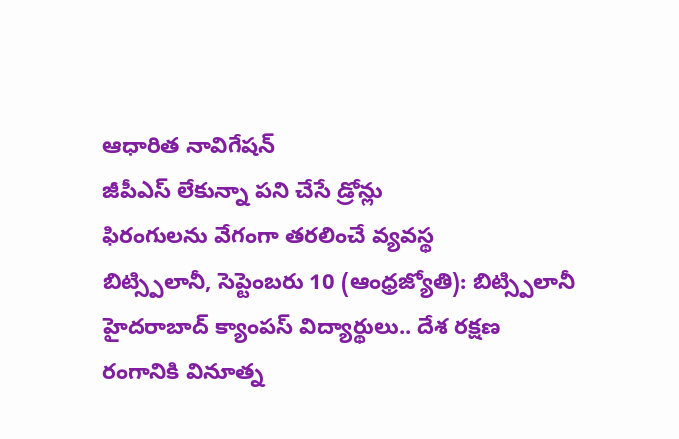ఆధారిత నావిగేషన్
జీపీఎస్ లేకున్నా పని చేసే డ్రోన్లు
ఫిరంగులను వేగంగా తరలించే వ్యవస్థ
బిట్స్పిలానీ, సెప్టెంబరు 10 (ఆంధ్రజ్యోతి): బిట్స్పిలానీ హైదరాబాద్ క్యాంపస్ విద్యార్థులు.. దేశ రక్షణ రంగానికి వినూత్న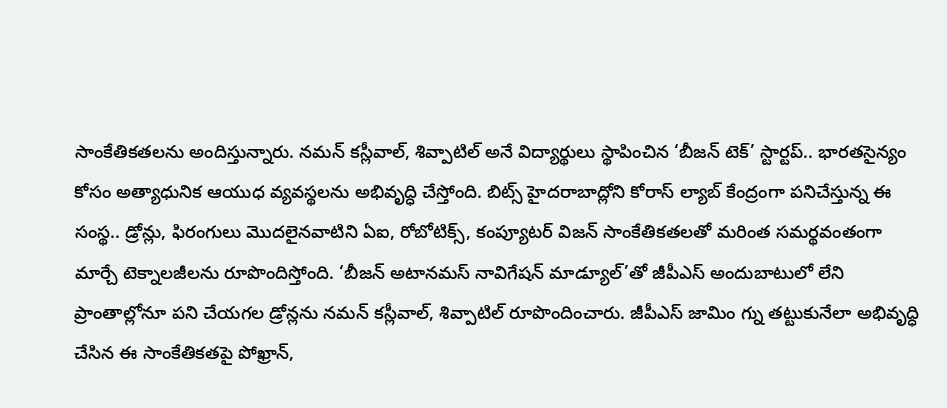సాంకేతికతలను అందిస్తున్నారు. నమన్ కస్లీవాల్, శివ్పాటిల్ అనే విద్యార్థులు స్థాపించిన ‘బీజన్ టెక్’ స్టార్టప్.. భారతసైన్యం కోసం అత్యాధునిక ఆయుధ వ్యవస్థలను అభివృద్ధి చేస్తోంది. బిట్స్ హైదరాబాద్లోని కోరాస్ ల్యాబ్ కేంద్రంగా పనిచేస్తున్న ఈ సంస్థ.. డ్రోన్లు, ఫిరంగులు మొదలైనవాటిని ఏఐ, రోబోటిక్స్, కంప్యూటర్ విజన్ సాంకేతికతలతో మరింత సమర్థవంతంగా మార్చే టెక్నాలజీలను రూపొందిస్తోంది. ‘బీజన్ అటానమస్ నావిగేషన్ మాడ్యూల్’తో జీపీఎస్ అందుబాటులో లేని ప్రాంతాల్లోనూ పని చేయగల డ్రోన్లను నమన్ కస్లీవాల్, శివ్పాటిల్ రూపొందించారు. జీపీఎస్ జామిం గ్ను తట్టుకునేలా అభివృద్ధి చేసిన ఈ సాంకేతికతపై పోఖ్రాన్,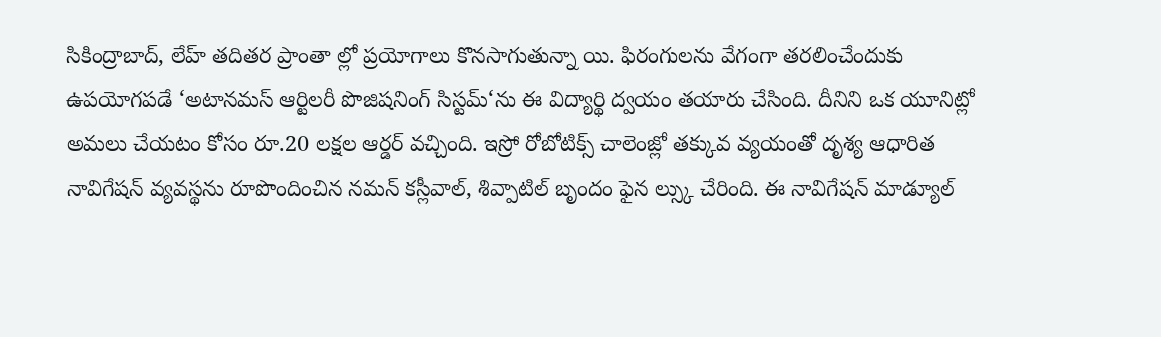సికింద్రాబాద్, లేహ్ తదితర ప్రాంతా ల్లో ప్రయోగాలు కొనసాగుతున్నా యి. ఫిరంగులను వేగంగా తరలించేందుకు ఉపయోగపడే ‘అటానమస్ ఆర్టిలరీ పొజిషనింగ్ సిస్టమ్‘ను ఈ విద్యార్థి ద్వయం తయారు చేసింది. దీనిని ఒక యూనిట్లో అమలు చేయటం కోసం రూ.20 లక్షల ఆర్డర్ వచ్చింది. ఇస్రో రోబోటిక్స్ చాలెంజ్లో తక్కువ వ్యయంతో దృశ్య ఆధారిత నావిగేషన్ వ్యవస్థను రూపొందించిన నమన్ కస్లీవాల్, శివ్పాటిల్ బృందం ఫైన ల్స్కు చేరింది. ఈ నావిగేషన్ మాడ్యూల్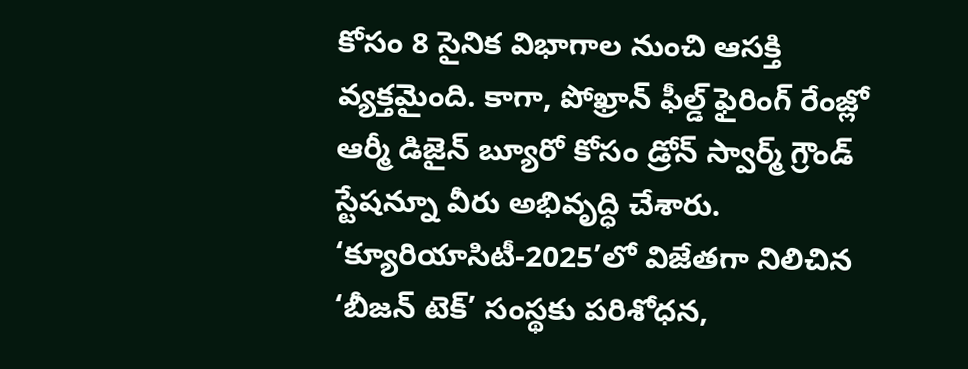కోసం 8 సైనిక విభాగాల నుంచి ఆసక్తి వ్యక్తమైంది. కాగా, పోఖ్రాన్ ఫీల్డ్ ఫైరింగ్ రేంజ్లో ఆర్మీ డిజైన్ బ్యూరో కోసం డ్రోన్ స్వార్మ్ గ్రౌండ్ స్టేషన్నూ వీరు అభివృద్ధి చేశారు. ‘క్యూరియాసిటీ-2025’లో విజేతగా నిలిచిన ‘బీజన్ టెక్’ సంస్థకు పరిశోధన,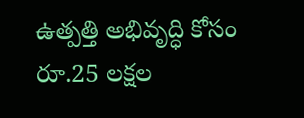ఉత్పత్తి అభివృద్ధి కోసం రూ.25 లక్షల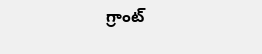గ్రాంట్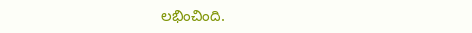లభించింది.